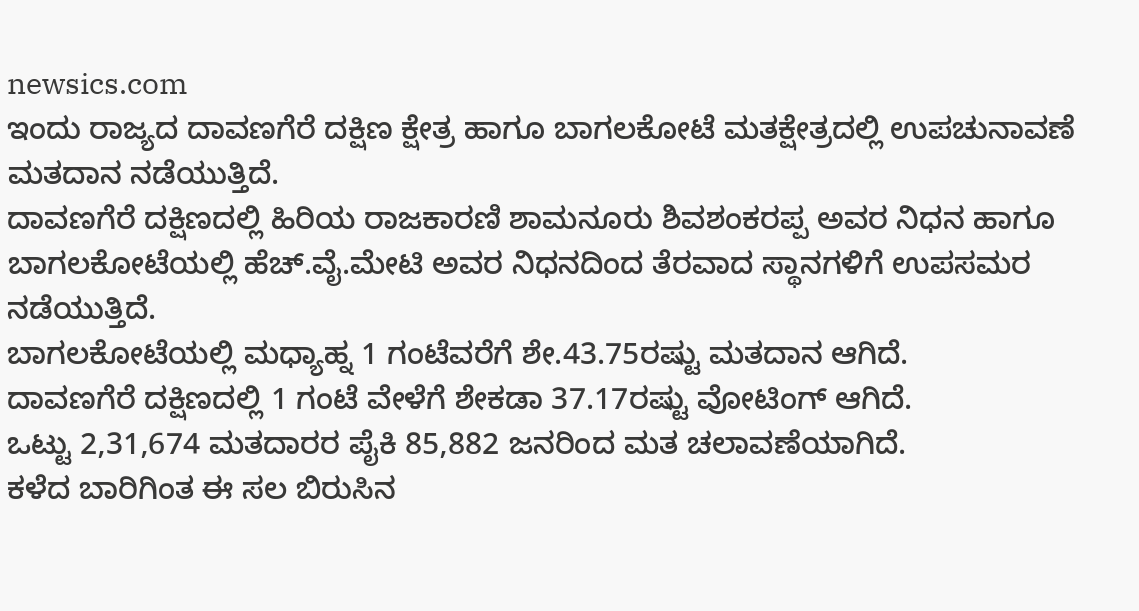newsics.com
ಇಂದು ರಾಜ್ಯದ ದಾವಣಗೆರೆ ದಕ್ಷಿಣ ಕ್ಷೇತ್ರ ಹಾಗೂ ಬಾಗಲಕೋಟೆ ಮತಕ್ಷೇತ್ರದಲ್ಲಿ ಉಪಚುನಾವಣೆ ಮತದಾನ ನಡೆಯುತ್ತಿದೆ.
ದಾವಣಗೆರೆ ದಕ್ಷಿಣದಲ್ಲಿ ಹಿರಿಯ ರಾಜಕಾರಣಿ ಶಾಮನೂರು ಶಿವಶಂಕರಪ್ಪ ಅವರ ನಿಧನ ಹಾಗೂ ಬಾಗಲಕೋಟೆಯಲ್ಲಿ ಹೆಚ್.ವೈ.ಮೇಟಿ ಅವರ ನಿಧನದಿಂದ ತೆರವಾದ ಸ್ಥಾನಗಳಿಗೆ ಉಪಸಮರ ನಡೆಯುತ್ತಿದೆ.
ಬಾಗಲಕೋಟೆಯಲ್ಲಿ ಮಧ್ಯಾಹ್ನ 1 ಗಂಟೆವರೆಗೆ ಶೇ.43.75ರಷ್ಟು ಮತದಾನ ಆಗಿದೆ.
ದಾವಣಗೆರೆ ದಕ್ಷಿಣದಲ್ಲಿ 1 ಗಂಟೆ ವೇಳೆಗೆ ಶೇಕಡಾ 37.17ರಷ್ಟು ವೋಟಿಂಗ್ ಆಗಿದೆ.
ಒಟ್ಟು 2,31,674 ಮತದಾರರ ಪೈಕಿ 85,882 ಜನರಿಂದ ಮತ ಚಲಾವಣೆಯಾಗಿದೆ.
ಕಳೆದ ಬಾರಿಗಿಂತ ಈ ಸಲ ಬಿರುಸಿನ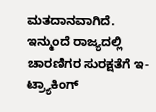ಮತದಾನವಾಗಿದೆ.
ಇನ್ಮುಂದೆ ರಾಜ್ಯದಲ್ಲಿ ಚಾರಣಿಗರ ಸುರಕ್ಷತೆಗೆ ಇ-ಟ್ರ್ಯಾಕಿಂಗ್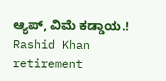ಆ್ಯಪ್, ವಿಮೆ ಕಡ್ಡಾಯ.!
Rashid Khan retirement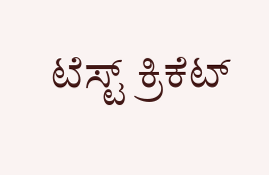ಟೆಸ್ಟ್ ಕ್ರಿಕೆಟ್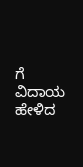ಗೆ ವಿದಾಯ ಹೇಳಿದ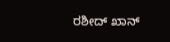ರಶೀದ್ ಖಾನ್